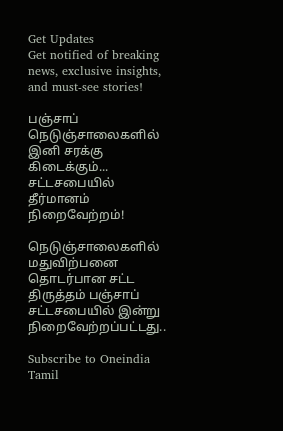Get Updates
Get notified of breaking news, exclusive insights, and must-see stories!

பஞ்சாப் நெடுஞ்சாலைகளில் இனி சரக்கு கிடைக்கும்... சட்டசபையில் தீர்மானம் நிறைவேற்றம்!

நெடுஞ்சாலைகளில் மதுவிற்பனை தொடர்பான சட்ட திருத்தம் பஞ்சாப் சட்டசபையில் இன்று நிறைவேற்றப்பட்டது..

Subscribe to Oneindia Tamil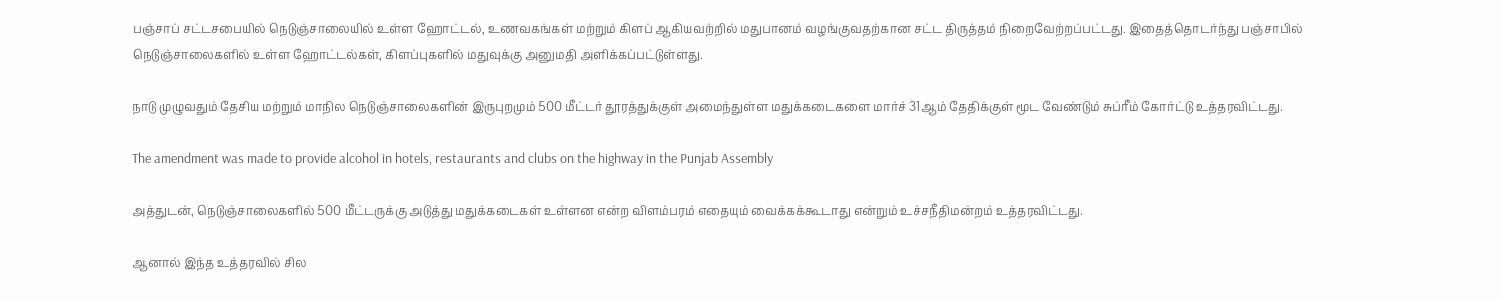பஞ்சாப் சட்டசபையில் நெடுஞ்சாலையில் உள்ள ஹோட்டல், உணவகங்கள் மற்றும் கிளப் ஆகியவற்றில் மதுபானம் வழங்குவதற்கான சட்ட திருத்தம் நிறைவேற்றப்பட்டது. இதைத்தொடர்ந்து பஞ்சாபில் நெடுஞ்சாலைகளில் உள்ள ஹோட்டல்கள், கிளப்புகளில் மதுவுக்கு அனுமதி அளிக்கப்பட்டுள்ளது.

நாடு முழுவதும் தேசிய மற்றும் மாநில நெடுஞ்சாலைகளின் இருபுறமும் 500 மீட்டர் தூரத்துக்குள் அமைந்துள்ள மதுக்கடைகளை மார்ச் 31ஆம் தேதிக்குள் மூட வேண்டும் சுப்ரீம் கோர்ட்டு உத்தரவிட்டது.

The amendment was made to provide alcohol in hotels, restaurants and clubs on the highway in the Punjab Assembly

அத்துடன், நெடுஞ்சாலைகளில் 500 மீட்டருக்கு அடுத்து மதுக்கடைகள் உள்ளன என்ற விளம்பரம் எதையும் வைக்கக்கூடாது என்றும் உச்சநீதிமன்றம் உத்தரவிட்டது.

ஆனால் இந்த உத்தரவில் சில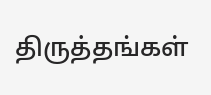திருத்தங்கள்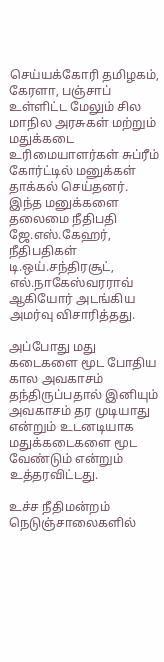செய்யக்கோரி தமிழகம், கேரளா, பஞ்சாப் உள்ளிட்ட மேலும் சில மாநில அரசுகள் மற்றும் மதுக்கடை உரிமையாளர்கள் சுப்ரீம் கோர்ட்டில் மனுக்கள் தாக்கல் செய்தனர். இந்த மனுக்களை தலைமை நீதிபதி ஜே.எஸ்.கேஹர், நீதிபதிகள் டி.ஒய்.சந்திரசூட், எல்.நாகேஸ்வரராவ் ஆகியோர் அடங்கிய அமர்வு விசாரித்தது.

அப்போது மது கடைகளை மூட போதிய கால அவகாசம் தந்திருப்பதால் இனியும் அவகாசம் தர முடியாது என்றும் உடனடியாக மதுக்கடைகளை மூட வேண்டும் என்றும் உத்தரவிட்டது.

உச்ச நீதிமன்றம் நெடுஞ்சாலைகளில்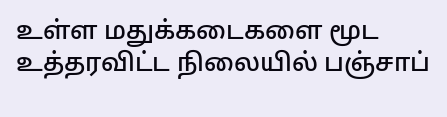உள்ள மதுக்கடைகளை மூட உத்தரவிட்ட நிலையில் பஞ்சாப்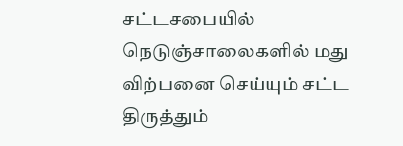சட்டசபையில் நெடுஞ்சாலைகளில் மது விற்பனை செய்யும் சட்ட திருத்தும்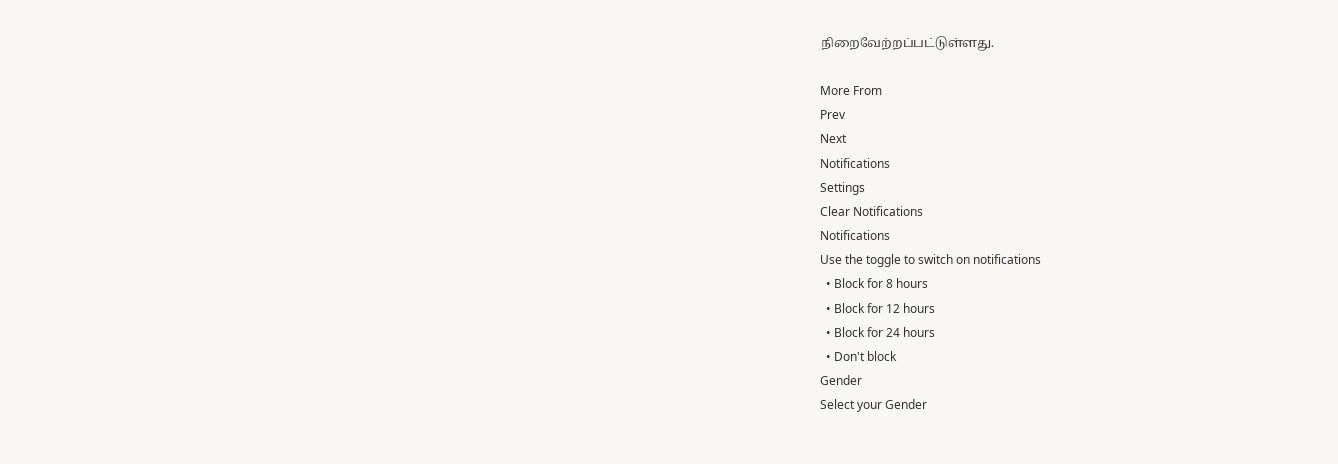நிறைவேற்றப்பட்டுள்ளது.

More From
Prev
Next
Notifications
Settings
Clear Notifications
Notifications
Use the toggle to switch on notifications
  • Block for 8 hours
  • Block for 12 hours
  • Block for 24 hours
  • Don't block
Gender
Select your Gender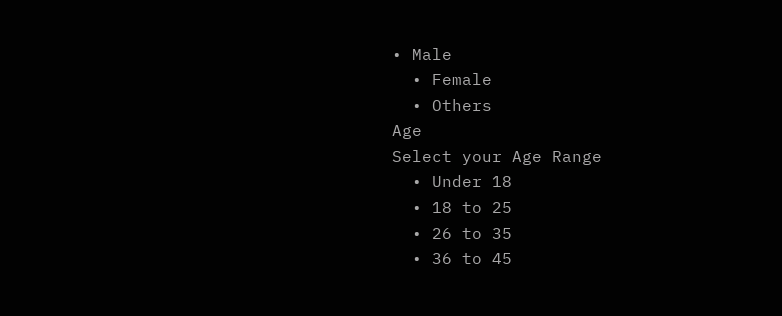• Male
  • Female
  • Others
Age
Select your Age Range
  • Under 18
  • 18 to 25
  • 26 to 35
  • 36 to 45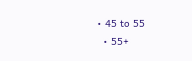• 45 to 55
  • 55+